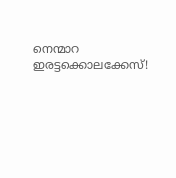നെന്മാറ ഇരട്ടക്കൊലക്കേസ്!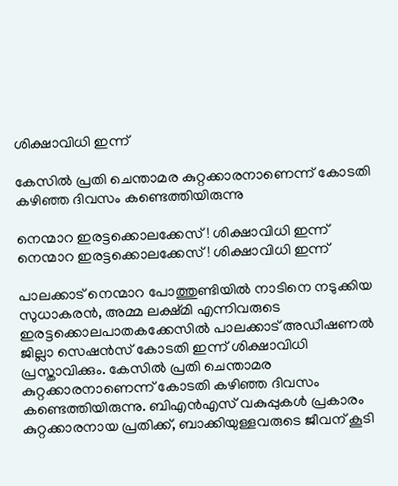ശിക്ഷാവിധി ഇന്ന്

കേസിൽ പ്രതി ചെന്താമര കുറ്റക്കാരനാണെന്ന് കോടതി കഴിഞ്ഞ ദിവസം കണ്ടെത്തിയിരുന്നു

നെന്മാറ ഇരട്ടക്കൊലക്കേസ്! ശിക്ഷാവിധി ഇന്ന്
നെന്മാറ ഇരട്ടക്കൊലക്കേസ്! ശിക്ഷാവിധി ഇന്ന്

പാലക്കാട് നെന്മാറ പോത്തുണ്ടിയിൽ നാടിനെ നടുക്കിയ സുധാകരൻ, അമ്മ ലക്ഷ്മി എന്നിവരുടെ ഇരട്ടക്കൊലപാതകക്കേസിൽ പാലക്കാട് അഡീഷണൽ ജില്ലാ സെഷൻസ് കോടതി ഇന്ന് ശിക്ഷാവിധി പ്രസ്താവിക്കും. കേസിൽ പ്രതി ചെന്താമര കുറ്റക്കാരനാണെന്ന് കോടതി കഴിഞ്ഞ ദിവസം കണ്ടെത്തിയിരുന്നു. ബിഎൻഎസ് വകുപ്പുകൾ പ്രകാരം കുറ്റക്കാരനായ പ്രതിക്ക്, ബാക്കിയുള്ളവരുടെ ജീവന് കൂടി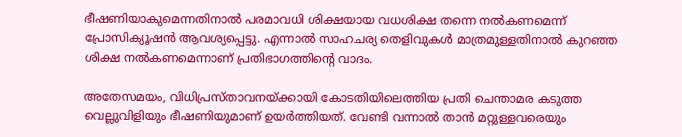ഭീഷണിയാകുമെന്നതിനാൽ പരമാവധി ശിക്ഷയായ വധശിക്ഷ തന്നെ നൽകണമെന്ന് പ്രോസിക്യൂഷൻ ആവശ്യപ്പെട്ടു. എന്നാൽ സാഹചര്യ തെളിവുകൾ മാത്രമുള്ളതിനാൽ കുറഞ്ഞ ശിക്ഷ നൽകണമെന്നാണ് പ്രതിഭാഗത്തിന്റെ വാദം.

അതേസമയം, വിധിപ്രസ്താവനയ്ക്കായി കോടതിയിലെത്തിയ പ്രതി ചെന്താമര കടുത്ത വെല്ലുവിളിയും ഭീഷണിയുമാണ് ഉയർത്തിയത്. വേണ്ടി വന്നാൽ താൻ മറ്റുള്ളവരെയും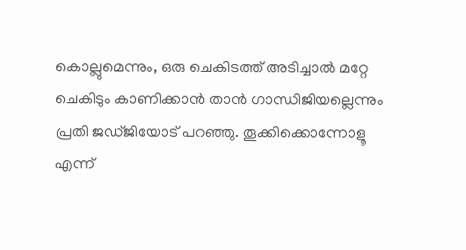കൊല്ലുമെന്നും, ഒരു ചെകിടത്ത് അടിച്ചാൽ മറ്റേ ചെകിടും കാണിക്കാൻ താൻ ഗാന്ധിജിയല്ലെന്നും പ്രതി ജഡ്ജിയോട് പറഞ്ഞു. തൂക്കിക്കൊന്നോളൂ എന്ന്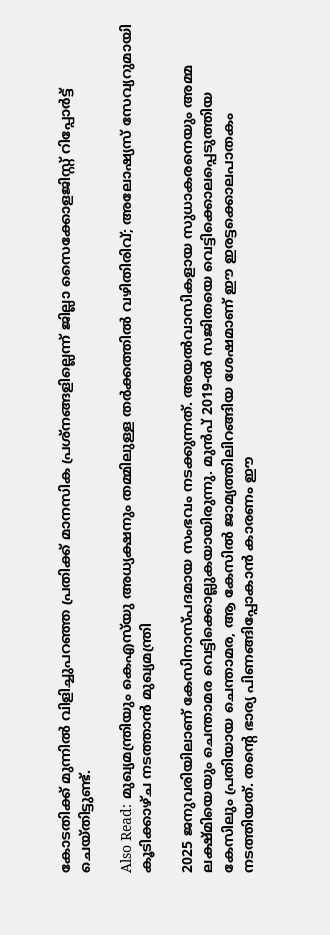കോടതിക്ക് മുന്നിൽ വിളിച്ചുപറഞ്ഞ പ്രതിക്ക് മാനസിക പ്രശ്നങ്ങളില്ലെന്ന് ജില്ലാ സൈക്കോളജിസ്റ്റ് റിപ്പോർട്ട് ചെയ്തിട്ടുണ്ട്.

Also Read: മുഖ്യമന്ത്രിയും കെഎസ്‌യു അധ്യക്ഷനും തമ്മിലുള്ള തർക്കത്തിൽ വഴിതിരിവ്; അലോഷ്യസ് സേവ്യറുമായി കൂടിക്കാഴ്ച നടത്താൻ മുഖ്യമന്ത്രി

2025 ജനുവരിയിലാണ് കേസിനാസ്പദമായ സംഭവം നടക്കുന്നത്. അയൽവാസികളായ സുധാകരനെയും അമ്മ ലക്ഷ്മിയെയും ചെന്താമര വെട്ടിക്കൊല്ലുകയായിരുന്നു. മുൻപ് 2019-ൽ സജിതയെ വെട്ടിക്കൊലപ്പെടുത്തിയ കേസിലും പ്രതിയായ ചെന്താമര, ആ കേസിൽ ജാമ്യത്തിലിറങ്ങിയ ശേഷമാണ് ഈ ഇരട്ടക്കൊലപാതകം നടത്തിയത്. തന്റെ ഭാര്യ പിണങ്ങിപ്പോകാൻ കാരണം ഈ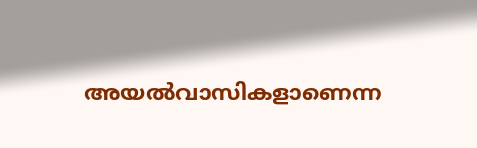അയൽവാസികളാണെന്ന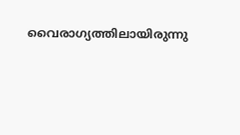വൈരാഗ്യത്തിലായിരുന്നു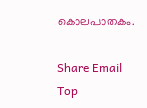കൊലപാതകം.

Share Email
Top